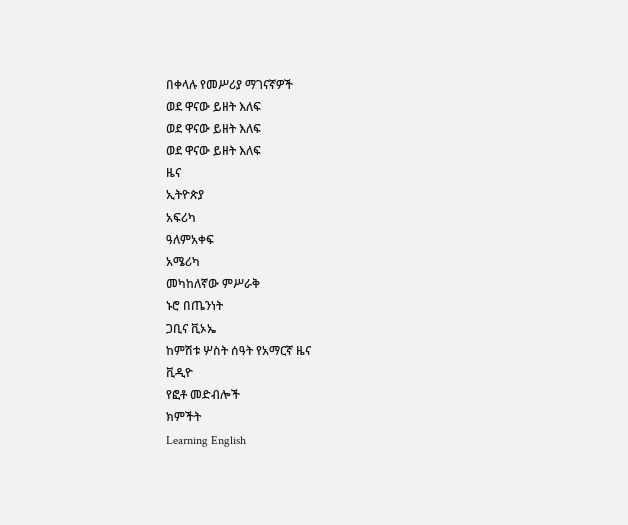በቀላሉ የመሥሪያ ማገናኛዎች
ወደ ዋናው ይዘት እለፍ
ወደ ዋናው ይዘት እለፍ
ወደ ዋናው ይዘት እለፍ
ዜና
ኢትዮጵያ
አፍሪካ
ዓለምአቀፍ
አሜሪካ
መካከለኛው ምሥራቅ
ኑሮ በጤንነት
ጋቢና ቪኦኤ
ከምሽቱ ሦስት ሰዓት የአማርኛ ዜና
ቪዲዮ
የፎቶ መድብሎች
ክምችት
Learning English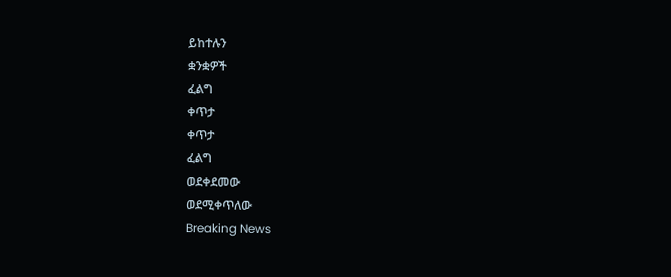ይከተሉን
ቋንቋዎች
ፈልግ
ቀጥታ
ቀጥታ
ፈልግ
ወደቀደመው
ወደሚቀጥለው
Breaking News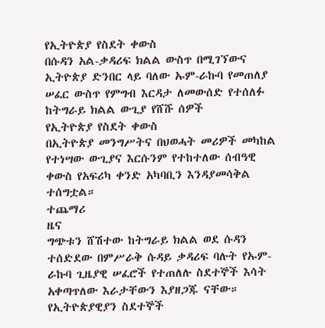የኢትዮጵያ የስደት ቀውስ
በሱዳን አል-ቃዳሪፍ ክልል ውስጥ በሚገኘውና ኢትዮጵያ ድንበር ላይ ባለው ኡም-ራኩባ የመጠለያ ሠፈር ውስጥ የምግብ እርዳታ ለመውሰድ የተሰለፉ ከትግራይ ክልል ውጊያ የሸሹ ሰዎች
የኢትዮጵያ የስደት ቀውስ
በኢትዮጵያ መንግሥትና በህወሓት መሪዎች መካከል የተነሣው ውጊያና እርሱንም የተከተለው ሰብዓዊ ቀውስ የአፍሪካ ቀንድ አካባቢን እንዳያመሳቅል ተሰግቷል።
ተጨማሪ
ዜና
ግጭቱን ሸሽተው ከትግራይ ክልል ወደ ሱዳን ተሰድደው በምሥራቅ ሱዳይ ቃዳሪፍ ባሉት የኡም-ራኩባ ጊዜያዊ ሠፈሮች የተጠለሉ ስደተኞች እሳት አቀጣጥለው እራታቸውን እያዘጋጁ ናቸው።
የኢትዮጵያዊያን ስደተኞች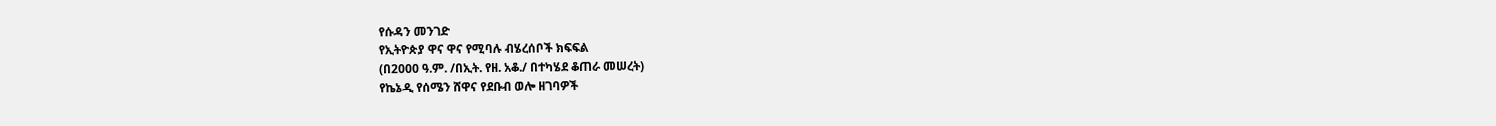የሱዳን መንገድ
የኢትዮጵያ ዋና ዋና የሚባሉ ብሄረሰቦች ክፍፍል
(በ2000 ዓ.ም. /በኢት. የዘ. አቆ./ በተካሄደ ቆጠራ መሠረት)
የኬኔዲ የሰሜን ሸዋና የደቡብ ወሎ ዘገባዎች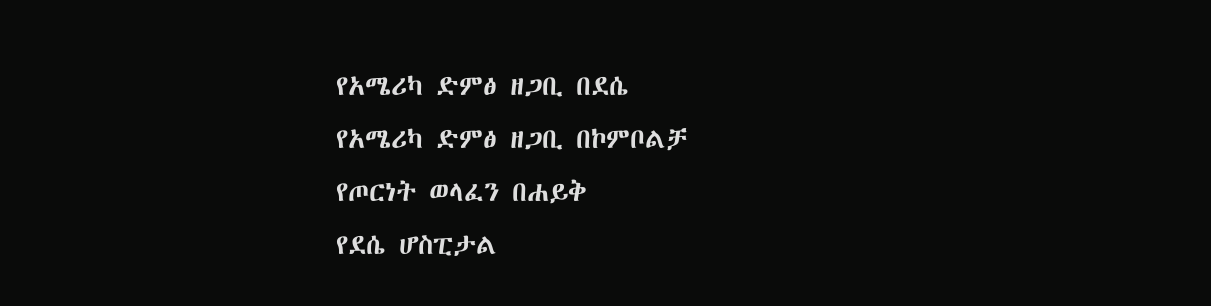የአሜሪካ ድምፅ ዘጋቢ በደሴ
የአሜሪካ ድምፅ ዘጋቢ በኮምቦልቻ
የጦርነት ወላፈን በሐይቅ
የደሴ ሆስፒታል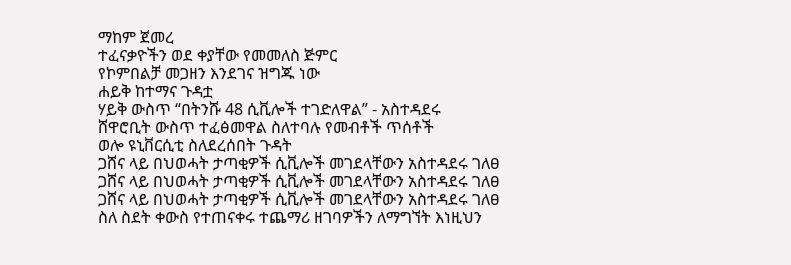ማከም ጀመረ
ተፈናቃዮችን ወደ ቀያቸው የመመለስ ጅምር
የኮምበልቻ መጋዘን እንደገና ዝግጁ ነው
ሐይቅ ከተማና ጉዳቷ
ሃይቅ ውስጥ “በትንሹ 48 ሲቪሎች ተገድለዋል” - አስተዳደሩ
ሸዋሮቢት ውስጥ ተፈፅመዋል ስለተባሉ የመብቶች ጥሰቶች
ወሎ ዩኒቨርሲቲ ስለደረሰበት ጉዳት
ጋሸና ላይ በህወሓት ታጣቂዎች ሲቪሎች መገደላቸውን አስተዳደሩ ገለፀ
ጋሸና ላይ በህወሓት ታጣቂዎች ሲቪሎች መገደላቸውን አስተዳደሩ ገለፀ
ጋሸና ላይ በህወሓት ታጣቂዎች ሲቪሎች መገደላቸውን አስተዳደሩ ገለፀ
ስለ ስደት ቀውስ የተጠናቀሩ ተጨማሪ ዘገባዎችን ለማግኘት እነዚህን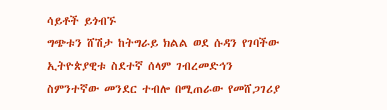ሳይቶች ይጎብኙ
ግጭቱን ሸሽታ ከትግራይ ክልል ወደ ሱዳን የገባችው ኢትዮጵያዊቱ ስደተኛ ሰላም ገብረመድኅን ስምንተኛው መንደር ተብሎ በሚጠራው የመሸጋገሪያ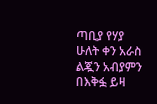ጣቢያ የሃያ ሁለት ቀን አራስ ልጇን አብያምን በእቅፏ ይዛ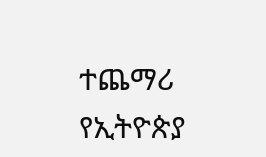ተጨማሪ
የኢትዮጵያ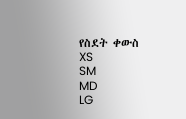የስደት ቀውስ
XS
SM
MD
LG